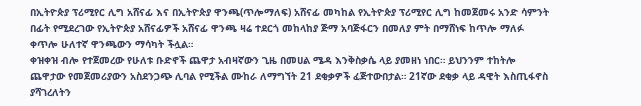በኢትዮጵያ ፕሪሚየር ሊግ አሸናፊ እና በኢትዮጵያ ዋንጫ(ጥሎማለፍ) አሸናፊ መካከል የኢትዮጵያ ፕሪሚየር ሊግ ከመጀመሩ አንድ ሳምንት በፊት የሚደረገው የኢትዮጵያ አሸናፊዎች አሸናፊ ዋንጫ ዛሬ ተደርጎ መከላከያ ጅማ አባጅፋርን በመለያ ምት በማሸነፍ ከጥሎ ማለፉ ቀጥሎ ሁለተኛ ዋንጫውን ማሳካት ችሏል።
ቀዝቀዝ ብሎ የተጀመረው የሁለቱ ቡድኖች ጨዋታ አብዛኛውን ጊዜ በመሀል ሜዳ እንቅስቃሴ ላይ ያመዘነ ነበር። ይህንንም ተከትሎ ጨዋታው የመጀመሪያውን አስደንጋጭ ሊባል የሚችል ሙከራ ለማግኘት 21 ደቂቃዎች ፈጅተውበታል። 21ኛው ደቂቃ ላይ ዳዊት እስጢፋኖስ ያሻገረለትን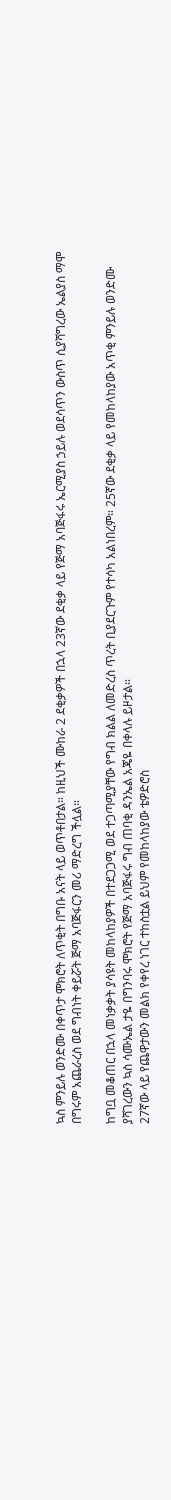ኳስ ምንይሉ ወንድሙ በቀጥታ ሞክሮት ለጥቂት በግቡ አናት ላይ ወጥቶበታል። ከዚህች ሙከራ 2 ደቂቃዎች በኋላ 23ኛው ደቂቃ ላይ የጅማ አባጅፋሩ ኤርሚያስ ኃይሉ ወደሳጥን ውስጥ ሲያሻግረው ኤልያስ ማሞ በግሩም አጨራረስ ወደ ግብነት ቀይሯት ጅማ አባጅፋርን መሪ ማድረግ ችሏል።

ከግቧ መቆጠር በኋላ መነቃቃት ያሳዩት መከላከያዎች በተደጋጋሚ ወደ ተጋጣሚያቸው የግብ ክልል ለመድረስ ጥረት ቢያደርጉም የተሳካ አልነበረም። 25ኛው ደቂቃ ላይ የመከላከያው አጥቂ ምንይሉ ወንድሙ ያሻገረውን ኳስ ሳሙኤል ታዬ በግንባሩ ሞክሮት የጅማ አባጅፋሩ ግብ ጠባቂ ዳንኤል አጄዬ በቀላሉ ይዞታል።
27ኛው ላይ የጨዋታውን መልክ የቀየረ ነገር ተከስቷል ይህም የመከላከያው ቴዎድሮስ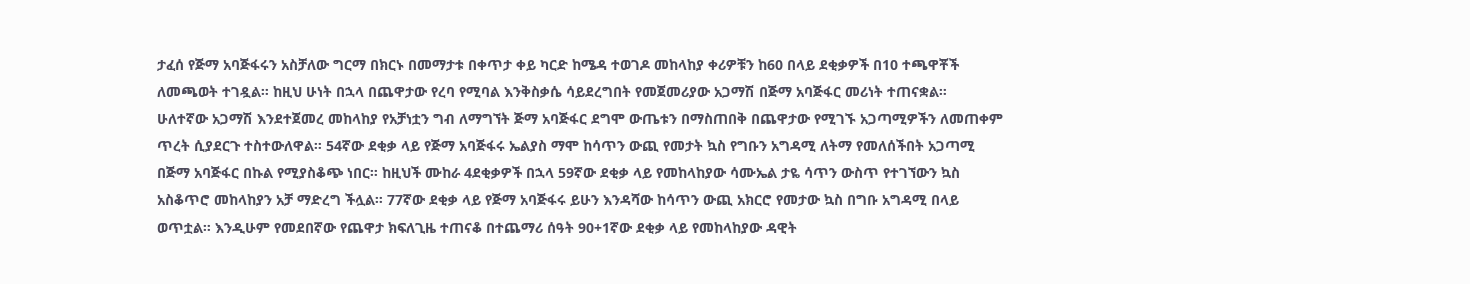ታፈሰ የጅማ አባጅፋሩን አስቻለው ግርማ በክርኑ በመማታቱ በቀጥታ ቀይ ካርድ ከሜዳ ተወገዶ መከላከያ ቀሪዎቹን ከ60 በላይ ደቂቃዎች በ10 ተጫዋቾች ለመጫወት ተገዷል። ከዚህ ሁነት በኋላ በጨዋታው የረባ የሚባል እንቅስቃሴ ሳይደረግበት የመጀመሪያው አጋማሽ በጅማ አባጅፋር መሪነት ተጠናቋል።
ሁለተኛው አጋማሽ እንደተጀመረ መከላከያ የአቻነቷን ግብ ለማግኘት ጅማ አባጅፋር ደግሞ ውጤቱን በማስጠበቅ በጨዋታው የሚገኙ አጋጣሚዎችን ለመጠቀም ጥረት ሲያደርጉ ተስተውለዋል። 54ኛው ደቂቃ ላይ የጅማ አባጅፋሩ ኤልያስ ማሞ ከሳጥን ውጪ የመታት ኳስ የግቡን አግዳሚ ለትማ የመለሰችበት አጋጣሚ በጅማ አባጅፋር በኩል የሚያስቆጭ ነበር። ከዚህች ሙከራ 4ደቂቃዎች በኋላ 59ኛው ደቂቃ ላይ የመከላከያው ሳሙኤል ታዬ ሳጥን ውስጥ የተገኘውን ኳስ አስቆጥሮ መከላከያን አቻ ማድረግ ችሏል። 77ኛው ደቂቃ ላይ የጅማ አባጅፋሩ ይሁን እንዳሻው ከሳጥን ውጪ አክርሮ የመታው ኳስ በግቡ አግዳሚ በላይ ወጥቷል። እንዲሁም የመደበኛው የጨዋታ ክፍለጊዜ ተጠናቆ በተጨማሪ ሰዓት 90+1ኛው ደቂቃ ላይ የመከላከያው ዳዊት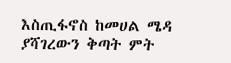እስጢፋኖስ ከመሀል ሜዳ ያሻገረውን ቅጣት ምት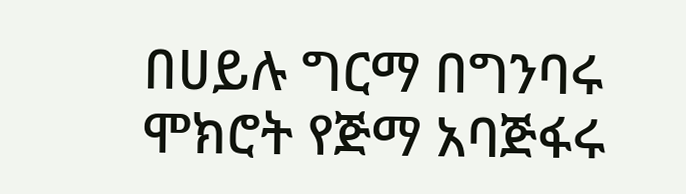በሀይሉ ግርማ በግንባሩ ሞክሮት የጅማ አባጅፋሩ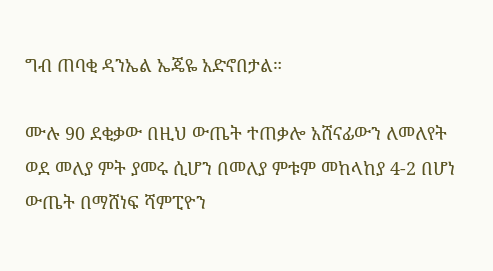ግብ ጠባቂ ዳንኤል ኤጄዬ አድኖበታል።

ሙሉ 90 ደቂቃው በዚህ ውጤት ተጠቃሎ አሸናፊውን ለመለየት ወደ መለያ ምት ያመሩ ሲሆን በመለያ ምቱም መከላከያ 4-2 በሆነ ውጤት በማሸነፍ ሻምፒዮን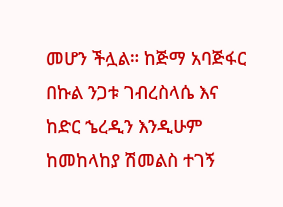መሆን ችሏል። ከጅማ አባጅፋር በኩል ንጋቱ ገብረስላሴ እና ከድር ኄረዲን እንዲሁም ከመከላከያ ሽመልስ ተገኝ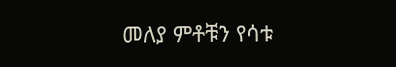መለያ ምቶቹን የሳቱ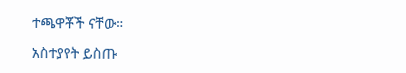ተጫዋቾች ናቸው።

አስተያየት ይስጡ